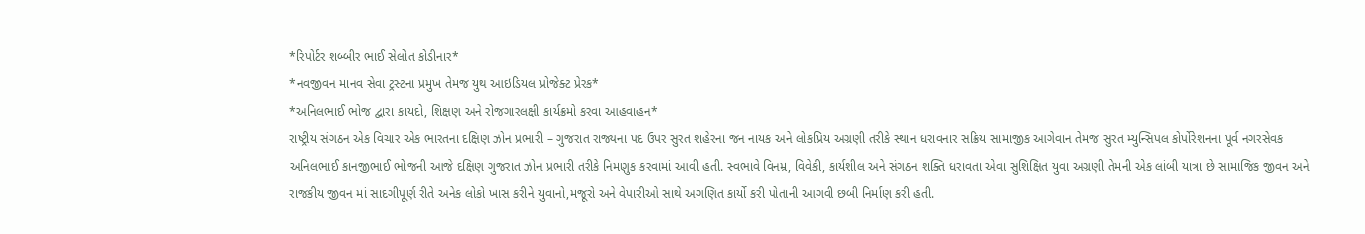*રિપોર્ટર શબ્બીર ભાઈ સેલોત કોડીનાર*
*નવજીવન માનવ સેવા ટ્રસ્ટના પ્રમુખ તેમજ યુથ આઇડિયલ પ્રોજેક્ટ પ્રેરક*
*અનિલભાઈ ભોજ દ્વારા કાયદો, શિક્ષણ અને રોજગારલક્ષી કાર્યક્રમો કરવા આહવાહન*
રાષ્ટ્રીય સંગઠન એક વિચાર એક ભારતના દક્ષિણ ઝોન પ્રભારી – ગુજરાત રાજ્યના પદ ઉપર સુરત શહેરના જન નાયક અને લોકપ્રિય અગ્રણી તરીકે સ્થાન ધરાવનાર સક્રિય સામાજીક આગેવાન તેમજ સુરત મ્યુન્સિપલ કોર્પોરેશનના પૂર્વ નગરસેવક અનિલભાઈ કાનજીભાઈ ભોજની આજે દક્ષિણ ગુજરાત ઝોન પ્રભારી તરીકે નિમણુક કરવામાં આવી હતી. સ્વભાવે વિનમ્ર, વિવેકી, કાર્યશીલ અને સંગઠન શક્તિ ધરાવતા એવા સુશિક્ષિત યુવા અગ્રણી તેમની એક લાંબી યાત્રા છે સામાજિક જીવન અને રાજકીય જીવન માં સાદગીપૂર્ણ રીતે અનેક લોકો ખાસ કરીને યુવાનો,મજૂરો અને વેપારીઓ સાથે અગણિત કાર્યો કરી પોતાની આગવી છબી નિર્માણ કરી હતી.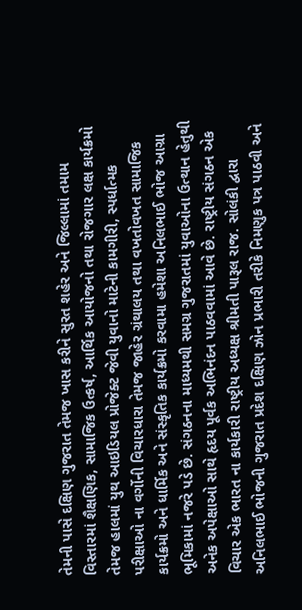તેમની પાસે દક્ષિણ ગુજરાત તેમજ ખાસ કરીને સુરત શહેર અને જિલ્લામાં તમામ વિસ્તારમાં શૈક્ષણિક, સામાજિક ઉત્કર્ષ, આર્થિક આયોજનો તથા રોજગાર લક્ષ કાર્યક્રમો તેમજ હાલમાં યુથ આઇડિયલ પ્રોજેક્ટ જેવી યુવાનો માટેની કામગીરી, સ્પર્ધાત્મક પરીક્ષાઓ ના વર્ગોની વિચારધારા તેમજ જાહેર ગ્રંથાલય તથા વખતોવખત સામાજિક કાર્યક્રમો અને ધાર્મિક અને સંસ્કૃતિક કાર્યક્રમો કરવામા હમેશા અનિલભાઈ ભોજ આગ્રા ભૂમિકામાં નજરે પડે છે. સંગઠનના માધ્યમથી સમગ્ર ગુજરાતમાં યુવાઓના ઉત્થાન હેતુથી અનેક અપેક્ષાઓ સાથે હૃદય પૂર્વક અભિનંદન પાઠવવામાં આવે છે. રાષ્ટ્રીય સંગઠન એક વિચાર એક ભારત ના કાર્યકારી રાષ્ટ્રીય અધ્યક્ષ શ્રીમતી પારૂલ રાજ. સોલંકી દ્વારા અનિલભાઈ ભોજની ગુજરાત પ્રદેશ દક્ષિણ ઝોન પ્રભારી તરીકે નિમણુક પત્ર પાઠવી અને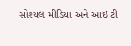સોશ્યલ મીડિયા અને આઇ ટી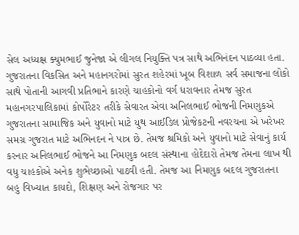સેલ અધ્યક્ષ ક્યુમભાઈ જુનેજા એ લીગલ નિયુક્તિ પત્ર સાથે અભિનંદન પાઠવ્યા હતા. ગુજરાતના વિકસિત અને મહાનગરોમાં સુરત શહેરમાં ખૂબ વિશાળ સર્વ સમાજના લોકો સાથે પોતાની આગવી પ્રતિભાને કારણે ચાહકોનો વર્ગ ધરાવનાર તેમજ સુરત મહાનગરપાલિકામાં કોર્પોરેટર તરીકે સેવારત એવા અનિલભાઈ ભોજની નિમણુકએ ગુજરાતના સામાજિક અને યુવાનો માટે યુથ આઈડિલ પ્રોજેકટની નવરચના એ ખરેખર સમગ્ર ગુજરાત માટે અભિનદન ને પાત્ર છે. તેમજ શ્રમિકો અને યુવાનો માટે સેવાનું કાર્ય કરનાર અનિલભાઈ ભોજને આ નિમણુક બદલ સંસ્થાના હોદેદારો તેમજ તેમના લાખ થી વધુ ચાહકોએ અનેક શુભેચ્છાઓ પાઠવી હતી. તેમજ આ નિમણુક બદલ ગુજરાતના બહુ વિખ્યાત કાયદો, શિક્ષણ અને રોજગાર પર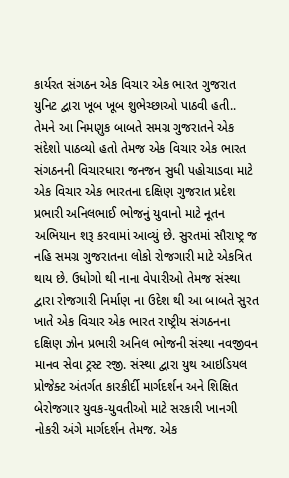કાર્યરત સંગઠન એક વિચાર એક ભારત ગુજરાત યુનિટ દ્વારા ખૂબ ખૂબ શુભેચ્છાઓ પાઠવી હતી.. તેમને આ નિમણુક બાબતે સમગ્ર ગુજરાતને એક સંદેશો પાઠવ્યો હતો તેમજ એક વિચાર એક ભારત સંગઠનની વિચારધારા જનજન સુધી પહોચાડવા માટે
એક વિચાર એક ભારતના દક્ષિણ ગુજરાત પ્રદેશ પ્રભારી અનિલભાઈ ભોજનું યુવાનો માટે નૂતન અભિયાન શરૂ કરવામાં આવ્યું છે. સુરતમાં સૌરાષ્ટ્ર જ નહિ સમગ્ર ગુજરાતના લોકો રોજગારી માટે એકત્રિત થાય છે. ઉધોગો થી નાના વેપારીઓ તેમજ સંસ્થા દ્વારા રોજગારી નિર્માણ ના ઉદેશ થી આ બાબતે સુરત ખાતે એક વિચાર એક ભારત રાષ્ટ્રીય સંગઠનના દક્ષિણ ઝોન પ્રભારી અનિલ ભોજની સંસ્થા નવજીવન માનવ સેવા ટ્રસ્ટ રજી. સંસ્થા દ્વારા યુથ આઇડિયલ પ્રોજેક્ટ અંતર્ગત કારકીર્દી માર્ગદર્શન અને શિક્ષિત બેરોજગાર યુવક-યુવતીઓ માટે સરકારી ખાનગી નોકરી અંગે માર્ગદર્શન તેમજ. એક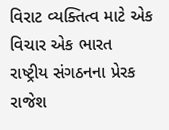વિરાટ વ્યક્તિત્વ માટે એક વિચાર એક ભારત રાષ્ટ્રીય સંગઠનના પ્રેરક રાજેશ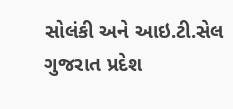સોલંકી અને આઇ.ટી.સેલ ગુજરાત પ્રદેશ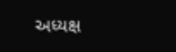અધ્યક્ષ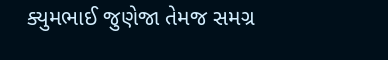ક્યુમભાઈ જુણેજા તેમજ સમગ્ર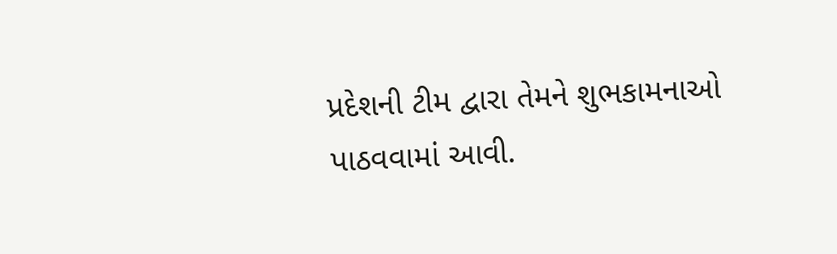પ્રદેશની ટીમ દ્વારા તેમને શુભકામનાઓ પાઠવવામાં આવી.